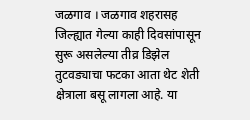जळगाव । जळगाव शहरासह जिल्ह्यात गेल्या काही दिवसांपासून सुरू असलेल्या तीव्र डिझेल तुटवड्याचा फटका आता थेट शेती क्षेत्राला बसू लागला आहे. या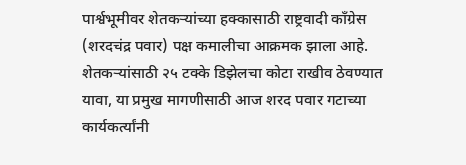पार्श्वभूमीवर शेतकऱ्यांच्या हक्कासाठी राष्ट्रवादी काँग्रेस (शरदचंद्र पवार) पक्ष कमालीचा आक्रमक झाला आहे. शेतकऱ्यांसाठी २५ टक्के डिझेलचा कोटा राखीव ठेवण्यात यावा, या प्रमुख मागणीसाठी आज शरद पवार गटाच्या कार्यकर्त्यांनी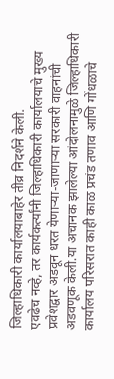जिल्हाधिकारी कार्यालयाबाहेर तीव्र निदर्शने केली.
एवढेच नव्हे, तर कार्यकर्त्यांनी जिल्हाधिकारी कार्यालयाचे मुख्य प्रवेशद्वार अडवून धरत येणाऱ्या-जाणाऱ्या सरकारी वाहनांची अडवणूक केली.या अचानक झालेल्या आंदोलनामुळे जिल्हाधिकारी कार्यालय परिसरात काही काळ प्रचंड तणाव आणि गोंधळाचे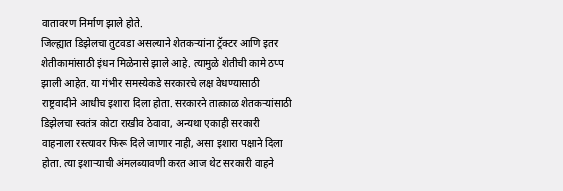वातावरण निर्माण झाले होते.
जिल्ह्यात डिझेलचा तुटवडा असल्याने शेतकऱ्यांना ट्रॅक्टर आणि इतर शेतीकामांसाठी इंधन मिळेनासे झाले आहे. त्यामुळे शेतीची कामे ठप्प झाली आहेत. या गंभीर समस्येकडे सरकारचे लक्ष वेधण्यासाठी राष्ट्रवादीने आधीच इशारा दिला होता. सरकारने तात्काळ शेतकऱ्यांसाठी डिझेलचा स्वतंत्र कोटा राखीव ठेवावा, अन्यथा एकाही सरकारी वाहनाला रस्त्यावर फिरू दिले जाणार नाही, असा इशारा पक्षाने दिला होता. त्या इशाऱ्याची अंमलब्यावणी करत आज थेट सरकारी वाहने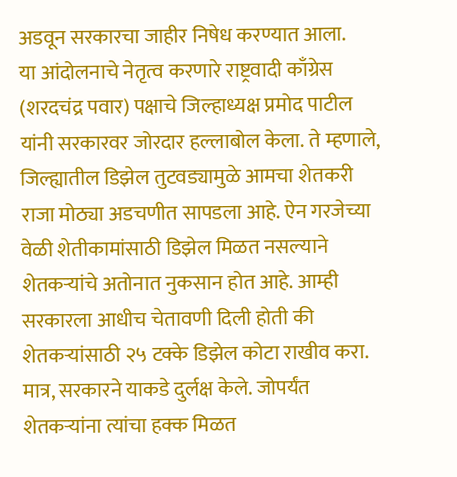अडवून सरकारचा जाहीर निषेध करण्यात आला.
या आंदोलनाचे नेतृत्व करणारे राष्ट्रवादी काँग्रेस (शरदचंद्र पवार) पक्षाचे जिल्हाध्यक्ष प्रमोद पाटील यांनी सरकारवर जोरदार हल्लाबोल केला. ते म्हणाले, जिल्ह्यातील डिझेल तुटवड्यामुळे आमचा शेतकरी राजा मोठ्या अडचणीत सापडला आहे. ऐन गरजेच्या वेळी शेतीकामांसाठी डिझेल मिळत नसल्याने शेतकऱ्यांचे अतोनात नुकसान होत आहे. आम्ही सरकारला आधीच चेतावणी दिली होती की शेतकऱ्यांसाठी २५ टक्के डिझेल कोटा राखीव करा. मात्र, सरकारने याकडे दुर्लक्ष केले. जोपर्यंत शेतकऱ्यांना त्यांचा हक्क मिळत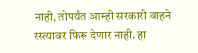नाही, तोपर्यंत आम्ही सरकारी वाहने रस्त्यावर फिरू देणार नाही. हा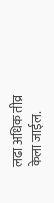लढा अधिक तीव्र केला जाईल.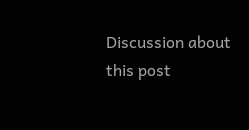Discussion about this post